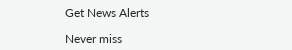Get News Alerts

Never miss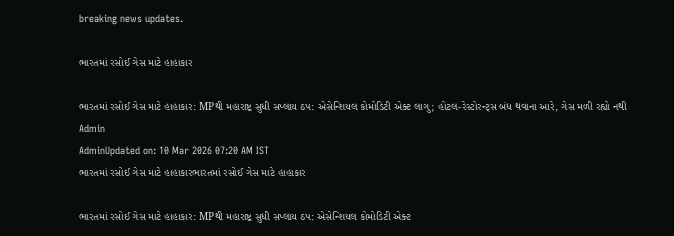breaking news updates.

ભારતમાં રસોઈ ગેસ માટે હાહાકાર

ભારતમાં રસોઈ ગેસ માટે હાહાકાર: MPથી મહારાષ્ટ્ર સુધી સપ્લાય ઠપ: એસેન્શિયલ કોમોડિટી એક્ટ લાગુ; હોટલ-રેસ્ટોરન્ટ્સ બંધ થવાના આરે, ગેસ મળી રહ્યો નથી
Admin
AdminUpdated on: 10 Mar 2026 07:20 AM IST
ભારતમાં રસોઈ ગેસ માટે હાહાકારભારતમાં રસોઈ ગેસ માટે હાહાકાર

ભારતમાં રસોઈ ગેસ માટે હાહાકાર: MPથી મહારાષ્ટ્ર સુધી સપ્લાય ઠપ: એસેન્શિયલ કોમોડિટી એક્ટ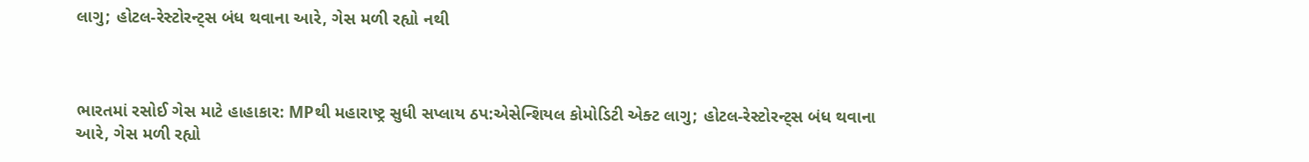લાગુ; હોટલ-રેસ્ટોરન્ટ્સ બંધ થવાના આરે, ગેસ મળી રહ્યો નથી



ભારતમાં રસોઈ ગેસ માટે હાહાકાર: MPથી મહારાષ્ટ્ર સુધી સપ્લાય ઠપ:એસેન્શિયલ કોમોડિટી એક્ટ લાગુ; હોટલ-રેસ્ટોરન્ટ્સ બંધ થવાના આરે, ગેસ મળી રહ્યો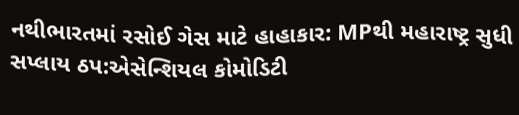નથીભારતમાં રસોઈ ગેસ માટે હાહાકાર: MPથી મહારાષ્ટ્ર સુધી સપ્લાય ઠપ:એસેન્શિયલ કોમોડિટી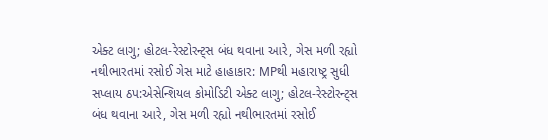એક્ટ લાગુ; હોટલ-રેસ્ટોરન્ટ્સ બંધ થવાના આરે, ગેસ મળી રહ્યો નથીભારતમાં રસોઈ ગેસ માટે હાહાકાર: MPથી મહારાષ્ટ્ર સુધી સપ્લાય ઠપ:એસેન્શિયલ કોમોડિટી એક્ટ લાગુ; હોટલ-રેસ્ટોરન્ટ્સ બંધ થવાના આરે, ગેસ મળી રહ્યો નથીભારતમાં રસોઈ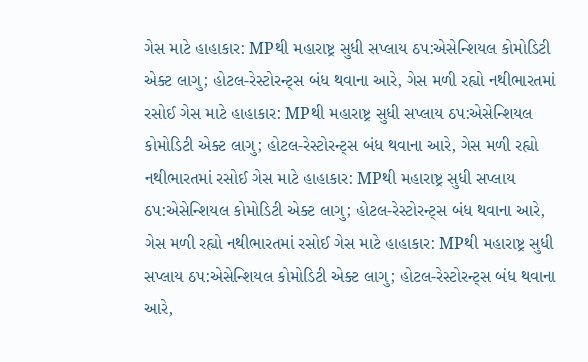ગેસ માટે હાહાકાર: MPથી મહારાષ્ટ્ર સુધી સપ્લાય ઠપ:એસેન્શિયલ કોમોડિટી એક્ટ લાગુ; હોટલ-રેસ્ટોરન્ટ્સ બંધ થવાના આરે, ગેસ મળી રહ્યો નથીભારતમાં રસોઈ ગેસ માટે હાહાકાર: MPથી મહારાષ્ટ્ર સુધી સપ્લાય ઠપ:એસેન્શિયલ કોમોડિટી એક્ટ લાગુ; હોટલ-રેસ્ટોરન્ટ્સ બંધ થવાના આરે, ગેસ મળી રહ્યો નથીભારતમાં રસોઈ ગેસ માટે હાહાકાર: MPથી મહારાષ્ટ્ર સુધી સપ્લાય ઠપ:એસેન્શિયલ કોમોડિટી એક્ટ લાગુ; હોટલ-રેસ્ટોરન્ટ્સ બંધ થવાના આરે, ગેસ મળી રહ્યો નથીભારતમાં રસોઈ ગેસ માટે હાહાકાર: MPથી મહારાષ્ટ્ર સુધી સપ્લાય ઠપ:એસેન્શિયલ કોમોડિટી એક્ટ લાગુ; હોટલ-રેસ્ટોરન્ટ્સ બંધ થવાના આરે,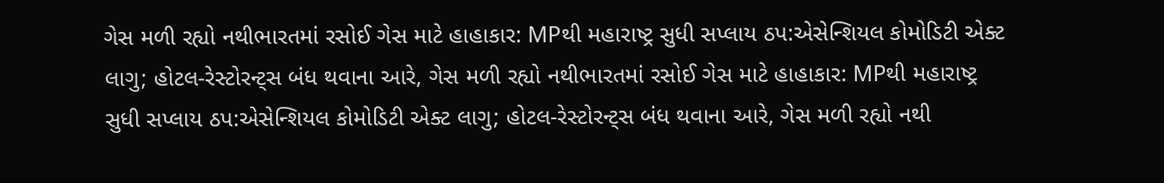ગેસ મળી રહ્યો નથીભારતમાં રસોઈ ગેસ માટે હાહાકાર: MPથી મહારાષ્ટ્ર સુધી સપ્લાય ઠપ:એસેન્શિયલ કોમોડિટી એક્ટ લાગુ; હોટલ-રેસ્ટોરન્ટ્સ બંધ થવાના આરે, ગેસ મળી રહ્યો નથીભારતમાં રસોઈ ગેસ માટે હાહાકાર: MPથી મહારાષ્ટ્ર સુધી સપ્લાય ઠપ:એસેન્શિયલ કોમોડિટી એક્ટ લાગુ; હોટલ-રેસ્ટોરન્ટ્સ બંધ થવાના આરે, ગેસ મળી રહ્યો નથી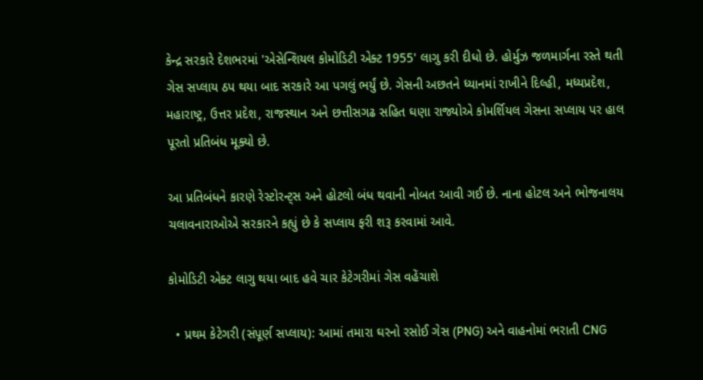કેન્દ્ર સરકારે દેશભરમાં 'એસેન્શિયલ કોમોડિટી એક્ટ 1955' લાગુ કરી દીધો છે. હોર્મુઝ જળમાર્ગના રસ્તે થતી ગેસ સપ્લાય ઠપ થયા બાદ સરકારે આ પગલું ભર્યું છે. ગેસની અછતને ધ્યાનમાં રાખીને દિલ્હી, મધ્યપ્રદેશ, મહારાષ્ટ્ર, ઉત્તર પ્રદેશ, રાજસ્થાન અને છત્તીસગઢ સહિત ઘણા રાજ્યોએ કોમર્શિયલ ગેસના સપ્લાય પર હાલ પૂરતો પ્રતિબંધ મૂક્યો છે.

આ પ્રતિબંધને કારણે રેસ્ટોરન્ટ્સ અને હોટલો બંધ થવાની નોબત આવી ગઈ છે. નાના હોટલ અને ભોજનાલય ચલાવનારાઓએ સરકારને કહ્યું છે કે સપ્લાય ફરી શરૂ કરવામાં આવે.

કોમોડિટી એક્ટ લાગુ થયા બાદ હવે ચાર કેટેગરીમાં ગેસ વહેંચાશે

  • પ્રથમ કેટેગરી (સંપૂર્ણ સપ્લાય): આમાં તમારા ઘરનો રસોઈ ગેસ (PNG) અને વાહનોમાં ભરાતી CNG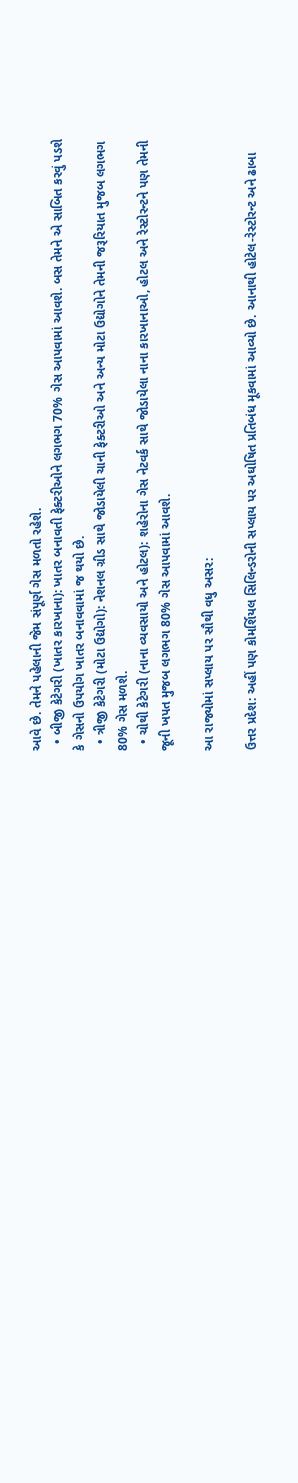આવે છે. તેમને પહેલાની જેમ સંપૂર્ણ ગેસ મળતો રહેશે.
  • બીજી કેટેગરી (ખાતર કારખાના): ખાતર બનાવતી ફેક્ટરીઓને લગભગ 70% ગેસ આપવામાં આવશે. બસ તેમને એ સાબિત કરવું પડશે કે ગેસનો ઉપયોગ ખાતર બનાવવામાં જ થયો છે.
  • ત્રીજી કેટેગરી (મોટા ઉદ્યોગો): નેશનલ ગ્રીડ સાથે જોડાયેલી ચાની ફેક્ટરીઓ અને અન્ય મોટા ઉદ્યોગોને તેમની જરૂરિયાત મુજબ લગભગ 80% ગેસ મળશે.
  • ચોથી કેટેગરી (નાના વ્યવસાયો અને હોટલ): શહેરોના ગેસ નેટવર્ક સાથે જોડાયેલા નાના કારખાનાઓ, હોટલ અને રેસ્ટોરન્ટને પણ તેમની જૂની ખપત મુજબ લગભગ 80% ગેસ આપવામાં આવશે.

આ રાજ્યોમાં સપ્લાય પર સૌથી વધુ અસર:

ઉત્તર પ્રદેશ: અહીં પણ કોમર્શિયલ સિલિન્ડરોની સપ્લાય પર અઘોષિત પ્રતિબંધ મૂકવામાં આવ્યો છે. આનાથી હોટેલ-રેસ્ટોરન્ટ અને ઢાબા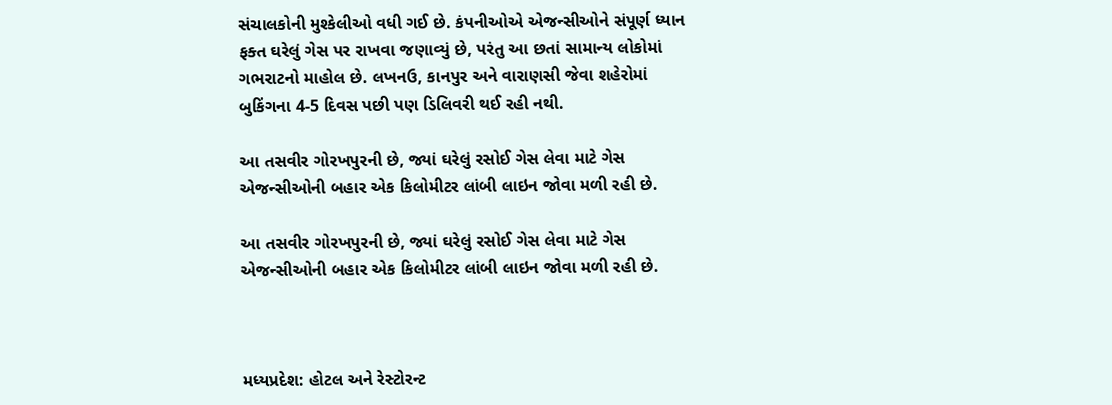સંચાલકોની મુશ્કેલીઓ વધી ગઈ છે. કંપનીઓએ એજન્સીઓને સંપૂર્ણ ધ્યાન ફક્ત ઘરેલું ગેસ પર રાખવા જણાવ્યું છે, પરંતુ આ છતાં સામાન્ય લોકોમાં ગભરાટનો માહોલ છે. લખનઉ, કાનપુર અને વારાણસી જેવા શહેરોમાં બુકિંગના 4-5 દિવસ પછી પણ ડિલિવરી થઈ રહી નથી.

આ તસવીર ગોરખપુરની છે, જ્યાં ઘરેલું રસોઈ ગેસ લેવા માટે ગેસ એજન્સીઓની બહાર એક કિલોમીટર લાંબી લાઇન જોવા મળી રહી છે.

આ તસવીર ગોરખપુરની છે, જ્યાં ઘરેલું રસોઈ ગેસ લેવા માટે ગેસ એજન્સીઓની બહાર એક કિલોમીટર લાંબી લાઇન જોવા મળી રહી છે.



મધ્યપ્રદેશ: હોટલ અને રેસ્ટોરન્ટ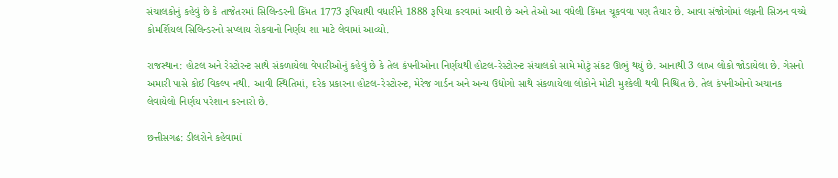સંચાલકોનું કહેવું છે કે તાજેતરમાં સિલિન્ડરની કિંમત 1773 રૂપિયાથી વધારીને 1888 રૂપિયા કરવામાં આવી છે અને તેઓ આ વધેલી કિંમત ચૂકવવા પણ તૈયાર છે. આવા સંજોગોમાં લગ્નની સિઝન વચ્ચે કોમર્શિયલ સિલિન્ડરનો સપ્લાય રોકવાનો નિર્ણય શા માટે લેવામાં આવ્યો.

રાજસ્થાન: હોટલ અને રેસ્ટોરન્ટ સાથે સંકળાયેલા વેપારીઓનું કહેવું છે કે તેલ કંપનીઓના નિર્ણયથી હોટલ-રેસ્ટોરન્ટ સંચાલકો સામે મોટું સંકટ ઊભું થયું છે. આનાથી 3 લાખ લોકો જોડાયેલા છે. ગેસનો અમારી પાસે કોઈ વિકલ્પ નથી. આવી સ્થિતિમાં, દરેક પ્રકારના હોટલ-રેસ્ટોરન્ટ, મેરેજ ગાર્ડન અને અન્ય ઉદ્યોગો સાથે સંકળાયેલા લોકોને મોટી મુશ્કેલી થવી નિશ્ચિત છે. તેલ કંપનીઓનો અચાનક લેવાયેલો નિર્ણય પરેશાન કરનારો છે.

છત્તીસગઢ: ડીલરોને કહેવામાં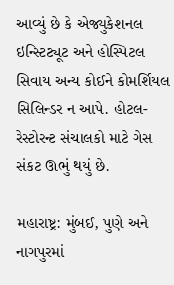આવ્યું છે કે એજ્યુકેશનલ ઇન્સ્ટિટ્યૂટ અને હોસ્પિટલ સિવાય અન્ય કોઈને કોમર્શિયલ સિલિન્ડર ન આપે. હોટલ-રેસ્ટોરન્ટ સંચાલકો માટે ગેસ સંકટ ઊભું થયું છે.

મહારાષ્ટ્ર: મુંબઈ, પુણે અને નાગપુરમાં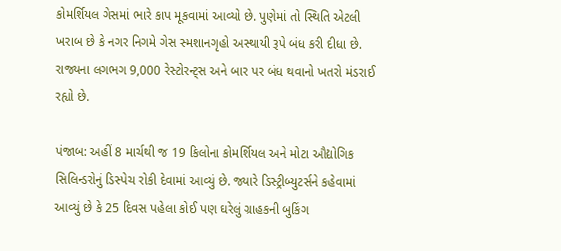કોમર્શિયલ ગેસમાં ભારે કાપ મૂકવામાં આવ્યો છે. પુણેમાં તો સ્થિતિ એટલી ખરાબ છે કે નગર નિગમે ગેસ સ્મશાનગૃહો અસ્થાયી રૂપે બંધ કરી દીધા છે. રાજ્યના લગભગ 9,000 રેસ્ટોરન્ટ્સ અને બાર પર બંધ થવાનો ખતરો મંડરાઈ રહ્યો છે.

પંજાબ: અહીં 8 માર્ચથી જ 19 કિલોના કોમર્શિયલ અને મોટા ઔદ્યોગિક સિલિન્ડરોનું ડિસ્પેચ રોકી દેવામાં આવ્યું છે. જ્યારે ડિસ્ટ્રીબ્યુટર્સને કહેવામાં આવ્યું છે કે 25 દિવસ પહેલા કોઈ પણ ઘરેલું ગ્રાહકની બુકિંગ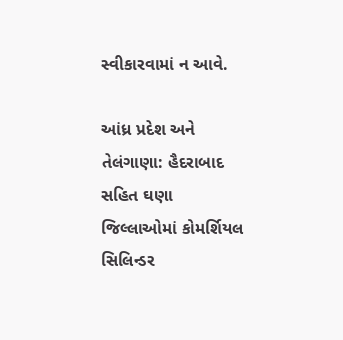સ્વીકારવામાં ન આવે.

આંધ્ર પ્રદેશ અને તેલંગાણા: હૈદરાબાદ સહિત ઘણા જિલ્લાઓમાં કોમર્શિયલ સિલિન્ડર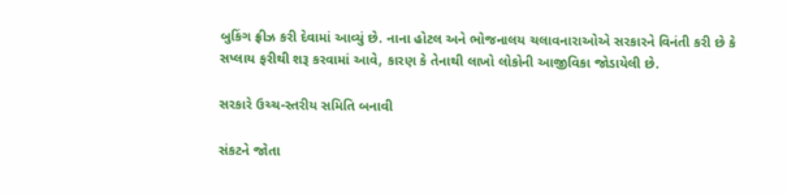બુકિંગ ફ્રીઝ કરી દેવામાં આવ્યું છે. નાના હોટલ અને ભોજનાલય ચલાવનારાઓએ સરકારને વિનંતી કરી છે કે સપ્લાય ફરીથી શરૂ કરવામાં આવે, કારણ કે તેનાથી લાખો લોકોની આજીવિકા જોડાયેલી છે.

સરકારે ઉચ્ચ-સ્તરીય સમિતિ બનાવી

સંકટને જોતા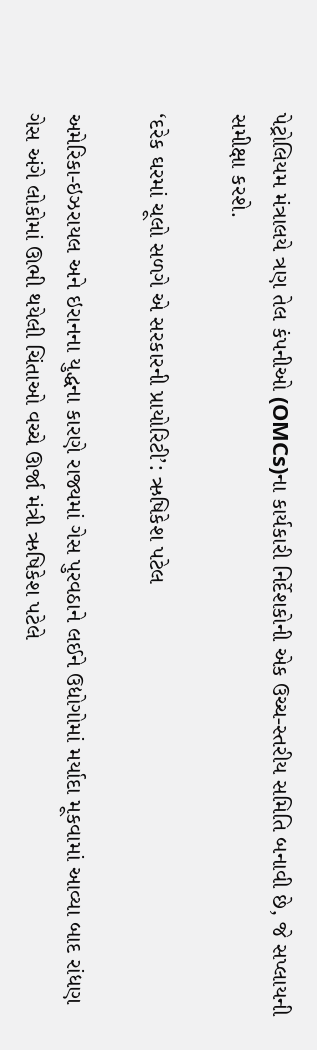પેટ્રોલિયમ મંત્રાલયે ત્રણ તેલ કંપનીઓ (OMCs)ના કાર્યકારી નિર્દેશકોની એક ઉચ્ચ-સ્તરીય સમિતિ બનાવી છે, જે સપ્લાયની સમીક્ષા કરશે.

‘દરેક ઘરમાં ચૂલો સળગે એ સરકારની પ્રાયોરિટી’: ઋષિકેશ પટેલ

અમેરિકા-ઇઝરાયલ અને ઇરાનના યુદ્ધના કારણે રાજ્યમાં ગેસ પુરવઠાને લઈને ઉદ્યોગોમાં મર્યાદા મૂકવામાં આવ્યા બાદ રાંધણ ગેસ અંગે લોકોમાં ઊભી થયેલી ચિંતાઓ વચ્ચે ઊર્જા મંત્રી ઋષિકેશ પટેલે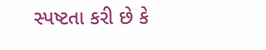સ્પષ્ટતા કરી છે કે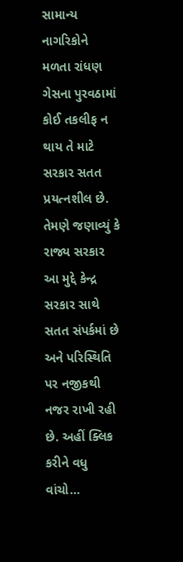સામાન્ય નાગરિકોને મળતા રાંધણ ગેસના પુરવઠામાં કોઈ તકલીફ ન થાય તે માટે સરકાર સતત પ્રયત્નશીલ છે. તેમણે જણાવ્યું કે રાજ્ય સરકાર આ મુદ્દે કેન્દ્ર સરકાર સાથે સતત સંપર્કમાં છે અને પરિસ્થિતિ પર નજીકથી નજર રાખી રહી છે. અહીં ક્લિક કરીને વધુ વાંચો…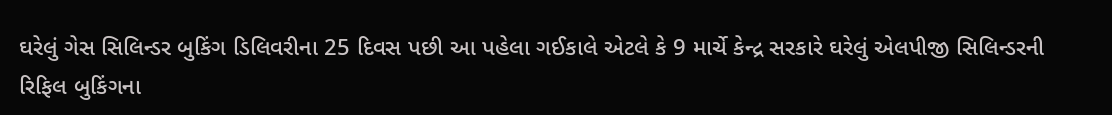ઘરેલું ગેસ સિલિન્ડર બુકિંગ ડિલિવરીના 25 દિવસ પછી આ પહેલા ગઈકાલે એટલે કે 9 માર્ચે કેન્દ્ર સરકારે ઘરેલું એલપીજી સિલિન્ડરની રિફિલ બુકિંગના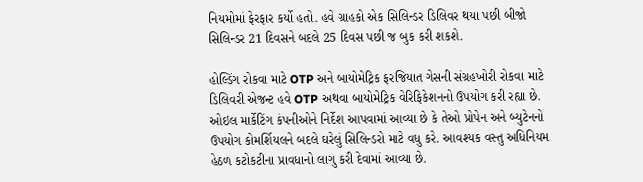નિયમોમાં ફેરફાર કર્યો હતો. હવે ગ્રાહકો એક સિલિન્ડર ડિલિવર થયા પછી બીજો સિલિન્ડર 21 દિવસને બદલે 25 દિવસ પછી જ બુક કરી શકશે.

હોલ્ડિંગ રોકવા માટે OTP અને બાયોમેટ્રિક ફરજિયાત ગેસની સંગ્રહખોરી રોકવા માટે ડિલિવરી એજન્ટ હવે OTP અથવા બાયોમેટ્રિક વેરિફિકેશનનો ઉપયોગ કરી રહ્યા છે. ઓઇલ માર્કેટિંગ કંપનીઓને નિર્દેશ આપવામાં આવ્યા છે કે તેઓ પ્રોપેન અને બ્યુટેનનો ઉપયોગ કોમર્શિયલને બદલે ઘરેલું સિલિન્ડરો માટે વધુ કરે. આવશ્યક વસ્તુ અધિનિયમ હેઠળ કટોકટીના પ્રાવધાનો લાગુ કરી દેવામાં આવ્યા છે.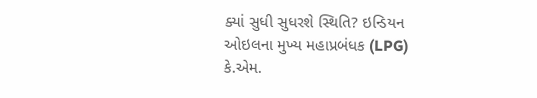ક્યાં સુધી સુધરશે સ્થિતિ? ઇન્ડિયન ઓઇલના મુખ્ય મહાપ્રબંધક (LPG) કે.એમ.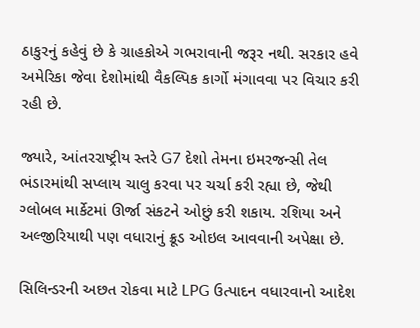ઠાકુરનું કહેવું છે કે ગ્રાહકોએ ગભરાવાની જરૂર નથી. સરકાર હવે અમેરિકા જેવા દેશોમાંથી વૈકલ્પિક કાર્ગો મંગાવવા પર વિચાર કરી રહી છે.

જ્યારે, આંતરરાષ્ટ્રીય સ્તરે G7 દેશો તેમના ઇમરજન્સી તેલ ભંડારમાંથી સપ્લાય ચાલુ કરવા પર ચર્ચા કરી રહ્યા છે, જેથી ગ્લોબલ માર્કેટમાં ઊર્જા સંકટને ઓછું કરી શકાય. રશિયા અને અલ્જીરિયાથી પણ વધારાનું ક્રૂડ ઓઇલ આવવાની અપેક્ષા છે.

સિલિન્ડરની અછત રોકવા માટે LPG ઉત્પાદન વધારવાનો આદેશ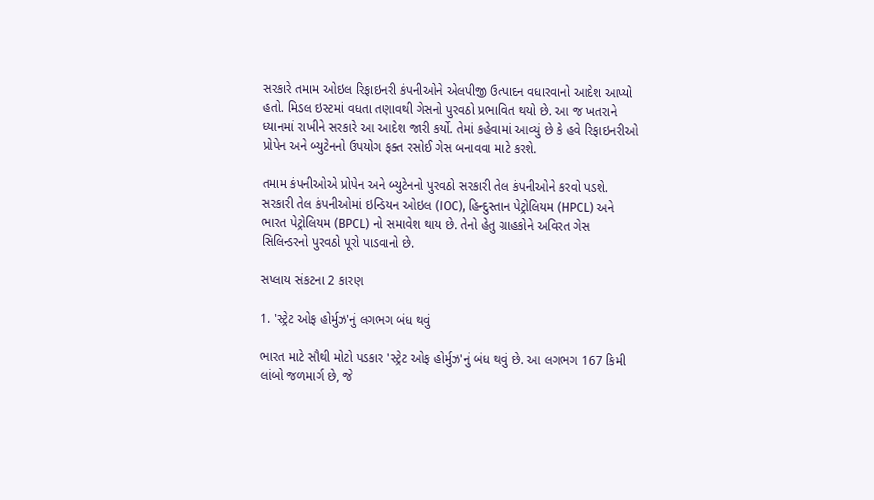સરકારે તમામ ઓઇલ રિફાઇનરી કંપનીઓને એલપીજી ઉત્પાદન વધારવાનો આદેશ આપ્યો હતો. મિડલ ઇસ્ટમાં વધતા તણાવથી ગેસનો પુરવઠો પ્રભાવિત થયો છે. આ જ ખતરાને ધ્યાનમાં રાખીને સરકારે આ આદેશ જારી કર્યો. તેમાં કહેવામાં આવ્યું છે કે હવે રિફાઇનરીઓ પ્રોપેન અને બ્યુટેનનો ઉપયોગ ફક્ત રસોઈ ગેસ બનાવવા માટે કરશે.

તમામ કંપનીઓએ પ્રોપેન અને બ્યુટેનનો પુરવઠો સરકારી તેલ કંપનીઓને કરવો પડશે. સરકારી તેલ કંપનીઓમાં ઇન્ડિયન ઓઇલ (IOC), હિન્દુસ્તાન પેટ્રોલિયમ (HPCL) અને ભારત પેટ્રોલિયમ (BPCL) નો સમાવેશ થાય છે. તેનો હેતુ ગ્રાહકોને અવિરત ગેસ સિલિન્ડરનો પુરવઠો પૂરો પાડવાનો છે.

સપ્લાય સંકટના 2 કારણ

1. 'સ્ટ્રેટ ઓફ હોર્મુઝ'નું લગભગ બંધ થવું

ભારત માટે સૌથી મોટો પડકાર 'સ્ટ્રેટ ઓફ હોર્મુઝ'નું બંધ થવું છે. આ લગભગ 167 કિમી લાંબો જળમાર્ગ છે, જે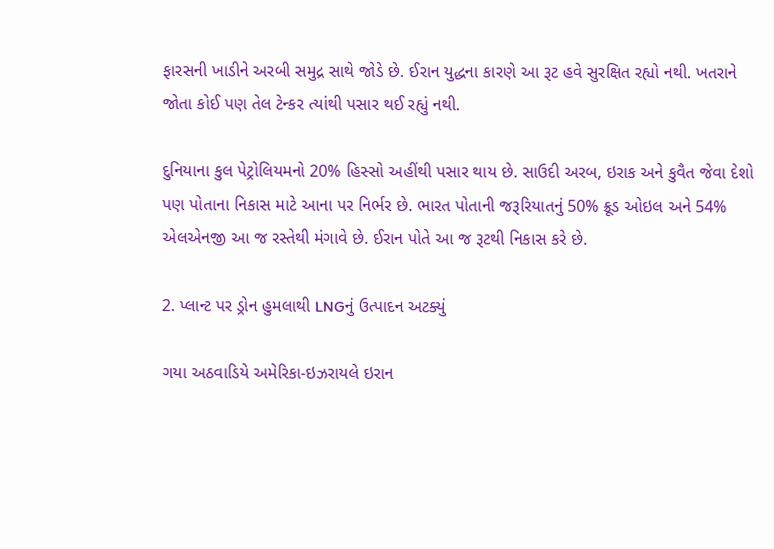ફારસની ખાડીને અરબી સમુદ્ર સાથે જોડે છે. ઈરાન યુદ્ધના કારણે આ રૂટ હવે સુરક્ષિત રહ્યો નથી. ખતરાને જોતા કોઈ પણ તેલ ટેન્કર ત્યાંથી પસાર થઈ રહ્યું નથી.

દુનિયાના કુલ પેટ્રોલિયમનો 20% હિસ્સો અહીંથી પસાર થાય છે. સાઉદી અરબ, ઇરાક અને કુવૈત જેવા દેશો પણ પોતાના નિકાસ માટે આના પર નિર્ભર છે. ભારત પોતાની જરૂરિયાતનું 50% ક્રૂડ ઓઇલ અને 54% એલએનજી આ જ રસ્તેથી મંગાવે છે. ઈરાન પોતે આ જ રૂટથી નિકાસ કરે છે.

2. પ્લાન્ટ પર ડ્રોન હુમલાથી LNGનું ઉત્પાદન અટક્યું

ગયા અઠવાડિયે અમેરિકા-ઇઝરાયલે ઇરાન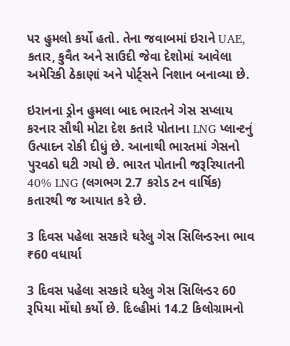પર હુમલો કર્યો હતો. તેના જવાબમાં ઇરાને UAE, કતાર, કુવૈત અને સાઉદી જેવા દેશોમાં આવેલા અમેરિકી ઠેકાણાં અને પોર્ટ્સને નિશાન બનાવ્યા છે.

ઇરાનના ડ્રોન હુમલા બાદ ભારતને ગેસ સપ્લાય કરનાર સૌથી મોટા દેશ કતારે પોતાના LNG પ્લાન્ટનું ઉત્પાદન રોકી દીધું છે. આનાથી ભારતમાં ગેસનો પુરવઠો ઘટી ગયો છે. ભારત પોતાની જરૂરિયાતની 40% LNG (લગભગ 2.7 કરોડ ટન વાર્ષિક) કતારથી જ આયાત કરે છે.

3 દિવસ પહેલા સરકારે ઘરેલુ ગેસ સિલિન્ડરના ભાવ ₹60 વધાર્યા

3 દિવસ પહેલા સરકારે ઘરેલુ ગેસ સિલિન્ડર 60 રૂપિયા મોંઘો કર્યો છે. દિલ્હીમાં 14.2 કિલોગ્રામનો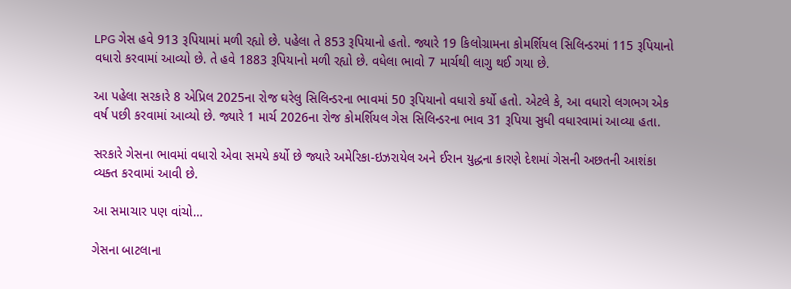LPG ગેસ હવે 913 રૂપિયામાં મળી રહ્યો છે. પહેલા તે 853 રૂપિયાનો હતો. જ્યારે 19 કિલોગ્રામના કોમર્શિયલ સિલિન્ડરમાં 115 રૂપિયાનો વધારો કરવામાં આવ્યો છે. તે હવે 1883 રૂપિયાનો મળી રહ્યો છે. વધેલા ભાવો 7 માર્ચથી લાગુ થઈ ગયા છે.

આ પહેલા સરકારે 8 એપ્રિલ 2025ના રોજ ઘરેલુ સિલિન્ડરના ભાવમાં 50 રૂપિયાનો વધારો કર્યો હતો. એટલે કે, આ વધારો લગભગ એક વર્ષ પછી કરવામાં આવ્યો છે. જ્યારે 1 માર્ચ 2026ના રોજ કોમર્શિયલ ગેસ સિલિન્ડરના ભાવ 31 રૂપિયા સુધી વધારવામાં આવ્યા હતા.

સરકારે ગેસના ભાવમાં વધારો એવા સમયે કર્યો છે જ્યારે અમેરિકા-ઇઝરાયેલ અને ઈરાન યુદ્ધના કારણે દેશમાં ગેસની અછતની આશંકા વ્યક્ત કરવામાં આવી છે.

આ સમાચાર પણ વાંચો…

ગેસના બાટલાના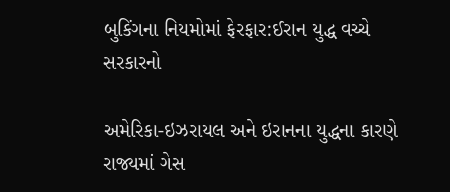બુકિંગના નિયમોમાં ફેરફાર:ઈરાન યુદ્ધ વચ્ચે સરકારનો

અમેરિકા-ઇઝરાયલ અને ઇરાનના યુદ્ધના કારણે રાજ્યમાં ગેસ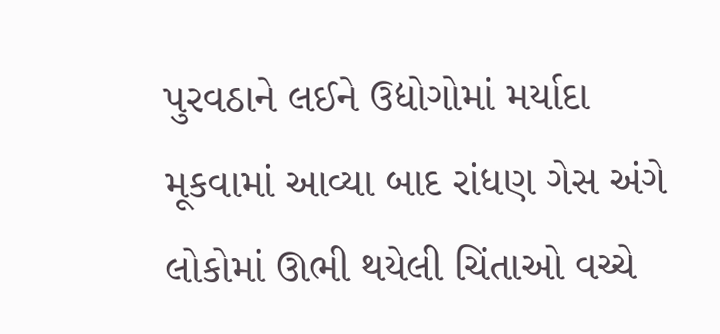પુરવઠાને લઈને ઉદ્યોગોમાં મર્યાદા મૂકવામાં આવ્યા બાદ રાંધણ ગેસ અંગે લોકોમાં ઊભી થયેલી ચિંતાઓ વચ્ચે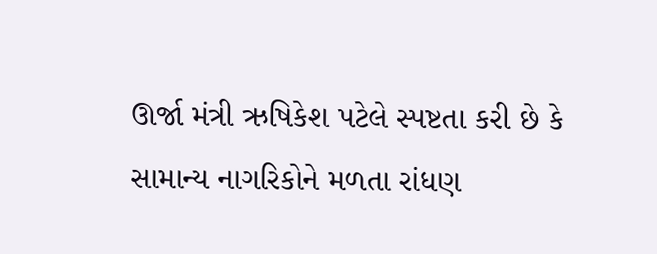ઊર્જા મંત્રી ઋષિકેશ પટેલે સ્પષ્ટતા કરી છે કે સામાન્ય નાગરિકોને મળતા રાંધણ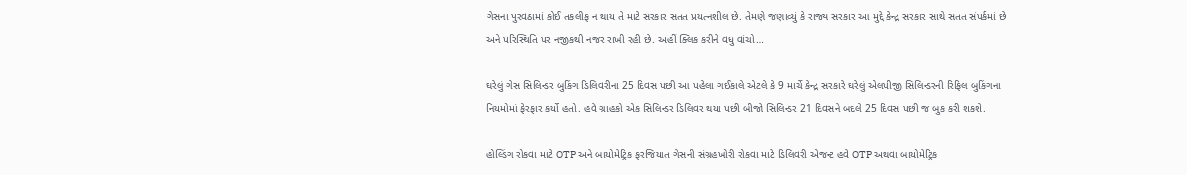ગેસના પુરવઠામાં કોઈ તકલીફ ન થાય તે માટે સરકાર સતત પ્રયત્નશીલ છે. તેમણે જણાવ્યું કે રાજ્ય સરકાર આ મુદ્દે કેન્દ્ર સરકાર સાથે સતત સંપર્કમાં છે અને પરિસ્થિતિ પર નજીકથી નજર રાખી રહી છે. અહીં ક્લિક કરીને વધુ વાંચો…

ઘરેલું ગેસ સિલિન્ડર બુકિંગ ડિલિવરીના 25 દિવસ પછી આ પહેલા ગઈકાલે એટલે કે 9 માર્ચે કેન્દ્ર સરકારે ઘરેલું એલપીજી સિલિન્ડરની રિફિલ બુકિંગના નિયમોમાં ફેરફાર કર્યો હતો. હવે ગ્રાહકો એક સિલિન્ડર ડિલિવર થયા પછી બીજો સિલિન્ડર 21 દિવસને બદલે 25 દિવસ પછી જ બુક કરી શકશે.

હોલ્ડિંગ રોકવા માટે OTP અને બાયોમેટ્રિક ફરજિયાત ગેસની સંગ્રહખોરી રોકવા માટે ડિલિવરી એજન્ટ હવે OTP અથવા બાયોમેટ્રિક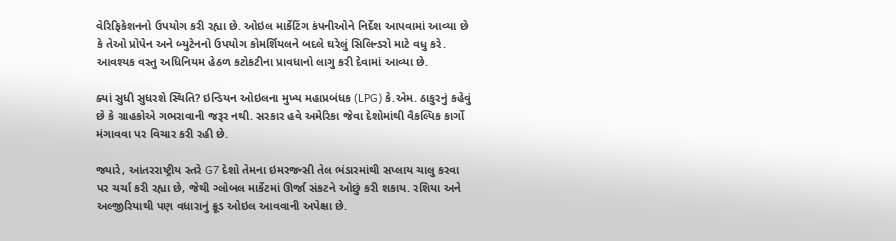વેરિફિકેશનનો ઉપયોગ કરી રહ્યા છે. ઓઇલ માર્કેટિંગ કંપનીઓને નિર્દેશ આપવામાં આવ્યા છે કે તેઓ પ્રોપેન અને બ્યુટેનનો ઉપયોગ કોમર્શિયલને બદલે ઘરેલું સિલિન્ડરો માટે વધુ કરે. આવશ્યક વસ્તુ અધિનિયમ હેઠળ કટોકટીના પ્રાવધાનો લાગુ કરી દેવામાં આવ્યા છે.

ક્યાં સુધી સુધરશે સ્થિતિ? ઇન્ડિયન ઓઇલના મુખ્ય મહાપ્રબંધક (LPG) કે.એમ. ઠાકુરનું કહેવું છે કે ગ્રાહકોએ ગભરાવાની જરૂર નથી. સરકાર હવે અમેરિકા જેવા દેશોમાંથી વૈકલ્પિક કાર્ગો મંગાવવા પર વિચાર કરી રહી છે.

જ્યારે, આંતરરાષ્ટ્રીય સ્તરે G7 દેશો તેમના ઇમરજન્સી તેલ ભંડારમાંથી સપ્લાય ચાલુ કરવા પર ચર્ચા કરી રહ્યા છે, જેથી ગ્લોબલ માર્કેટમાં ઊર્જા સંકટને ઓછું કરી શકાય. રશિયા અને અલ્જીરિયાથી પણ વધારાનું ક્રૂડ ઓઇલ આવવાની અપેક્ષા છે.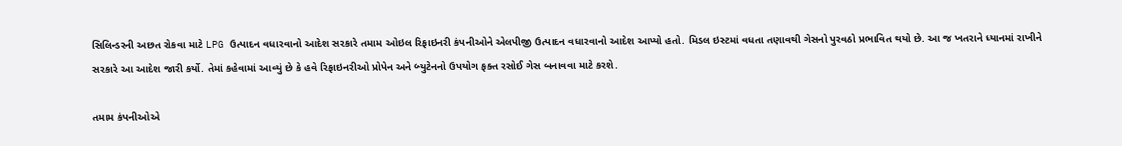સિલિન્ડરની અછત રોકવા માટે LPG ઉત્પાદન વધારવાનો આદેશ સરકારે તમામ ઓઇલ રિફાઇનરી કંપનીઓને એલપીજી ઉત્પાદન વધારવાનો આદેશ આપ્યો હતો. મિડલ ઇસ્ટમાં વધતા તણાવથી ગેસનો પુરવઠો પ્રભાવિત થયો છે. આ જ ખતરાને ધ્યાનમાં રાખીને સરકારે આ આદેશ જારી કર્યો. તેમાં કહેવામાં આવ્યું છે કે હવે રિફાઇનરીઓ પ્રોપેન અને બ્યુટેનનો ઉપયોગ ફક્ત રસોઈ ગેસ બનાવવા માટે કરશે.

તમામ કંપનીઓએ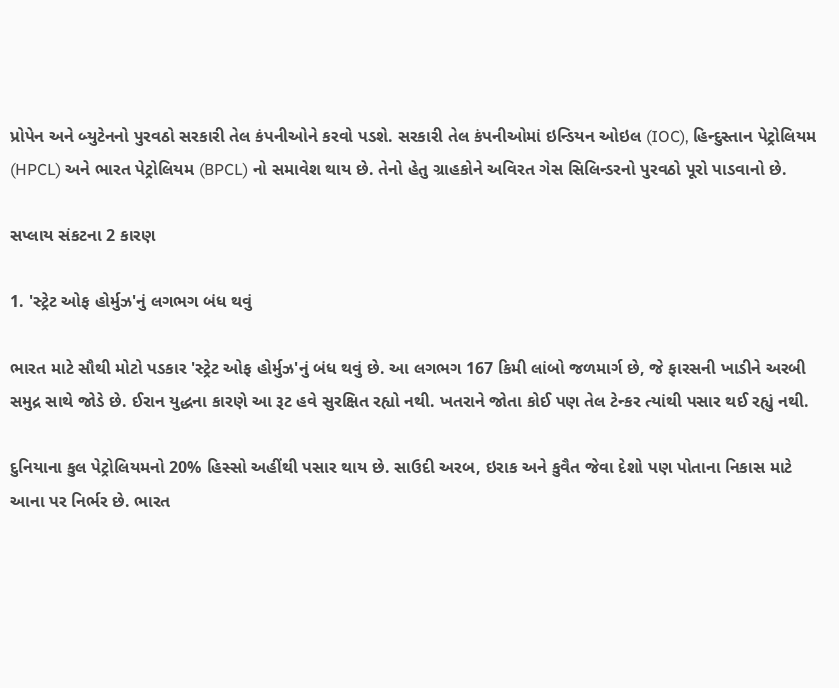પ્રોપેન અને બ્યુટેનનો પુરવઠો સરકારી તેલ કંપનીઓને કરવો પડશે. સરકારી તેલ કંપનીઓમાં ઇન્ડિયન ઓઇલ (IOC), હિન્દુસ્તાન પેટ્રોલિયમ (HPCL) અને ભારત પેટ્રોલિયમ (BPCL) નો સમાવેશ થાય છે. તેનો હેતુ ગ્રાહકોને અવિરત ગેસ સિલિન્ડરનો પુરવઠો પૂરો પાડવાનો છે.

સપ્લાય સંકટના 2 કારણ

1. 'સ્ટ્રેટ ઓફ હોર્મુઝ'નું લગભગ બંધ થવું

ભારત માટે સૌથી મોટો પડકાર 'સ્ટ્રેટ ઓફ હોર્મુઝ'નું બંધ થવું છે. આ લગભગ 167 કિમી લાંબો જળમાર્ગ છે, જે ફારસની ખાડીને અરબી સમુદ્ર સાથે જોડે છે. ઈરાન યુદ્ધના કારણે આ રૂટ હવે સુરક્ષિત રહ્યો નથી. ખતરાને જોતા કોઈ પણ તેલ ટેન્કર ત્યાંથી પસાર થઈ રહ્યું નથી.

દુનિયાના કુલ પેટ્રોલિયમનો 20% હિસ્સો અહીંથી પસાર થાય છે. સાઉદી અરબ, ઇરાક અને કુવૈત જેવા દેશો પણ પોતાના નિકાસ માટે આના પર નિર્ભર છે. ભારત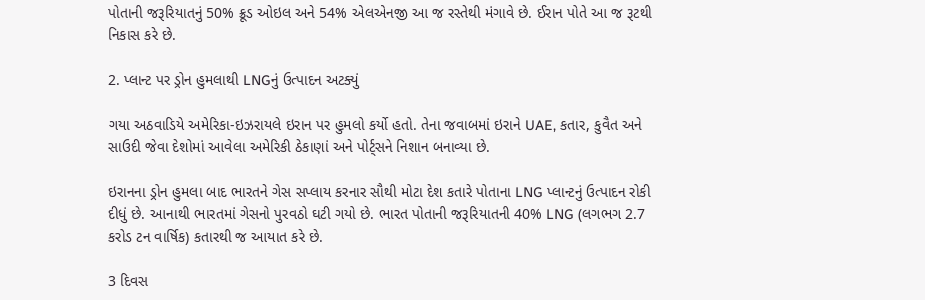પોતાની જરૂરિયાતનું 50% ક્રૂડ ઓઇલ અને 54% એલએનજી આ જ રસ્તેથી મંગાવે છે. ઈરાન પોતે આ જ રૂટથી નિકાસ કરે છે.

2. પ્લાન્ટ પર ડ્રોન હુમલાથી LNGનું ઉત્પાદન અટક્યું

ગયા અઠવાડિયે અમેરિકા-ઇઝરાયલે ઇરાન પર હુમલો કર્યો હતો. તેના જવાબમાં ઇરાને UAE, કતાર, કુવૈત અને સાઉદી જેવા દેશોમાં આવેલા અમેરિકી ઠેકાણાં અને પોર્ટ્સને નિશાન બનાવ્યા છે.

ઇરાનના ડ્રોન હુમલા બાદ ભારતને ગેસ સપ્લાય કરનાર સૌથી મોટા દેશ કતારે પોતાના LNG પ્લાન્ટનું ઉત્પાદન રોકી દીધું છે. આનાથી ભારતમાં ગેસનો પુરવઠો ઘટી ગયો છે. ભારત પોતાની જરૂરિયાતની 40% LNG (લગભગ 2.7 કરોડ ટન વાર્ષિક) કતારથી જ આયાત કરે છે.

3 દિવસ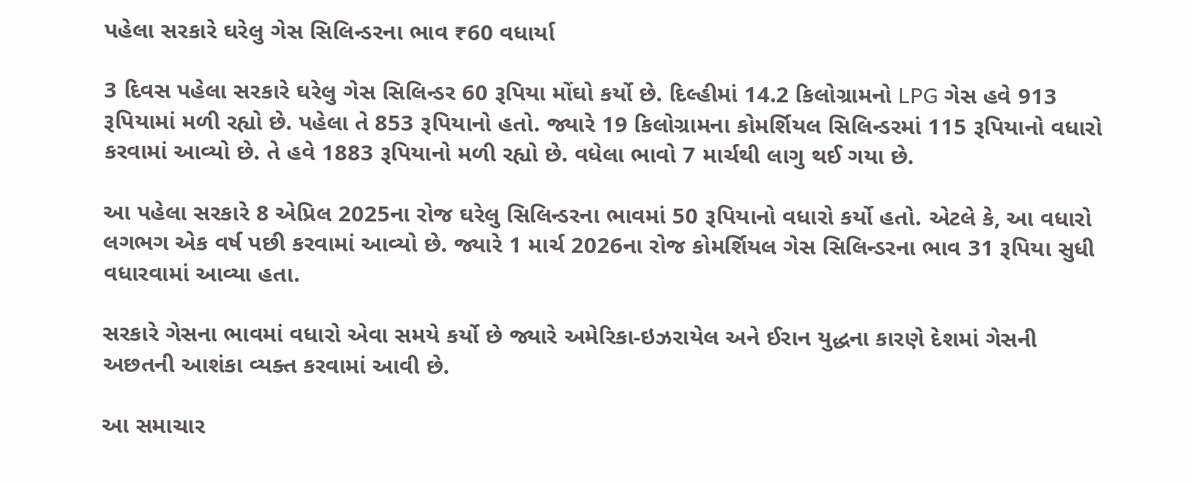પહેલા સરકારે ઘરેલુ ગેસ સિલિન્ડરના ભાવ ₹60 વધાર્યા

3 દિવસ પહેલા સરકારે ઘરેલુ ગેસ સિલિન્ડર 60 રૂપિયા મોંઘો કર્યો છે. દિલ્હીમાં 14.2 કિલોગ્રામનો LPG ગેસ હવે 913 રૂપિયામાં મળી રહ્યો છે. પહેલા તે 853 રૂપિયાનો હતો. જ્યારે 19 કિલોગ્રામના કોમર્શિયલ સિલિન્ડરમાં 115 રૂપિયાનો વધારો કરવામાં આવ્યો છે. તે હવે 1883 રૂપિયાનો મળી રહ્યો છે. વધેલા ભાવો 7 માર્ચથી લાગુ થઈ ગયા છે.

આ પહેલા સરકારે 8 એપ્રિલ 2025ના રોજ ઘરેલુ સિલિન્ડરના ભાવમાં 50 રૂપિયાનો વધારો કર્યો હતો. એટલે કે, આ વધારો લગભગ એક વર્ષ પછી કરવામાં આવ્યો છે. જ્યારે 1 માર્ચ 2026ના રોજ કોમર્શિયલ ગેસ સિલિન્ડરના ભાવ 31 રૂપિયા સુધી વધારવામાં આવ્યા હતા.

સરકારે ગેસના ભાવમાં વધારો એવા સમયે કર્યો છે જ્યારે અમેરિકા-ઇઝરાયેલ અને ઈરાન યુદ્ધના કારણે દેશમાં ગેસની અછતની આશંકા વ્યક્ત કરવામાં આવી છે.

આ સમાચાર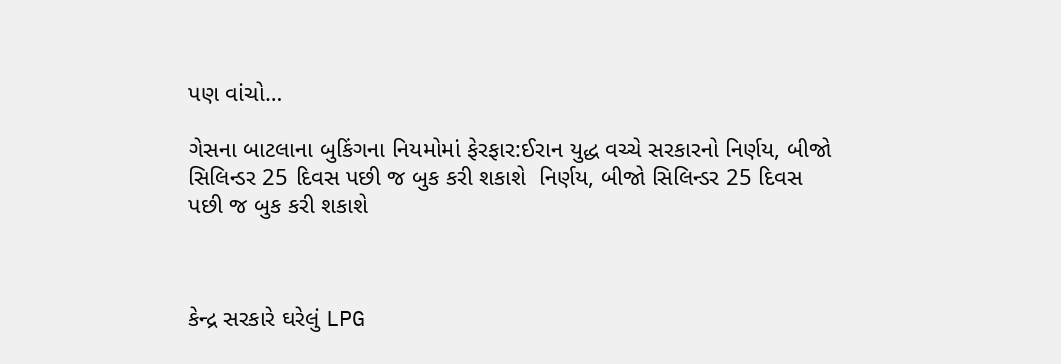પણ વાંચો…

ગેસના બાટલાના બુકિંગના નિયમોમાં ફેરફાર:ઈરાન યુદ્ધ વચ્ચે સરકારનો નિર્ણય, બીજો સિલિન્ડર 25 દિવસ પછી જ બુક કરી શકાશે  નિર્ણય, બીજો સિલિન્ડર 25 દિવસ પછી જ બુક કરી શકાશે



કેન્દ્ર સરકારે ઘરેલું LPG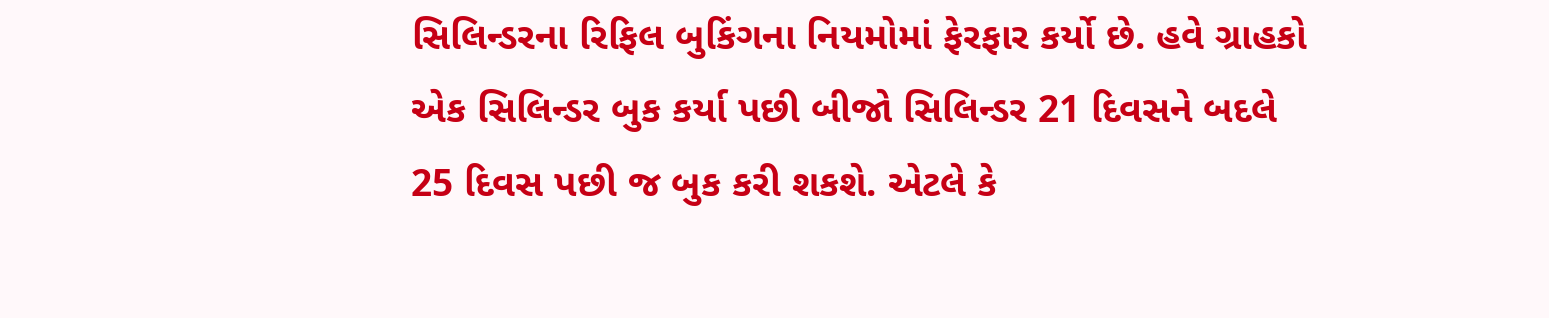સિલિન્ડરના રિફિલ બુકિંગના નિયમોમાં ફેરફાર કર્યો છે. હવે ગ્રાહકો એક સિલિન્ડર બુક કર્યા પછી બીજો સિલિન્ડર 21 દિવસને બદલે 25 દિવસ પછી જ બુક કરી શકશે. એટલે કે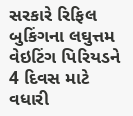સરકારે રિફિલ બુકિંગના લઘુત્તમ વેઇટિંગ પિરિયડને 4 દિવસ માટે વધારી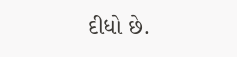દીધો છે.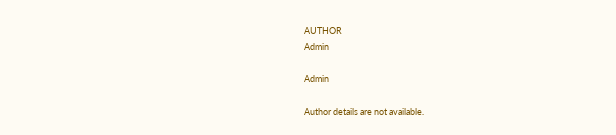AUTHOR
Admin

Admin

Author details are not available.